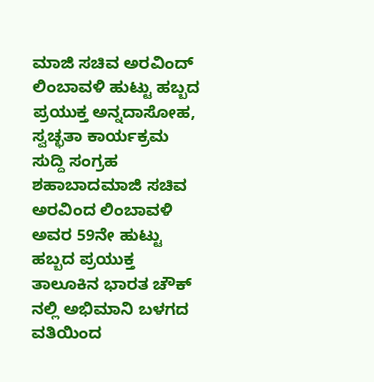ಮಾಜಿ ಸಚಿವ ಅರವಿಂದ್ ಲಿಂಬಾವಳಿ ಹುಟ್ಟು ಹಬ್ಬದ ಪ್ರಯುಕ್ತ ಅನ್ನದಾಸೋಹ, ಸ್ವಚ್ಛತಾ ಕಾರ್ಯಕ್ರಮ
ಸುದ್ದಿ ಸಂಗ್ರಹ ಶಹಾಬಾದಮಾಜಿ ಸಚಿವ ಅರವಿಂದ ಲಿಂಬಾವಳಿ ಅವರ 59ನೇ ಹುಟ್ಟು ಹಬ್ಬದ ಪ್ರಯುಕ್ತ ತಾಲೂಕಿನ ಭಾರತ ಚೌಕ್ ನಲ್ಲಿ ಅಭಿಮಾನಿ ಬಳಗದ ವತಿಯಿಂದ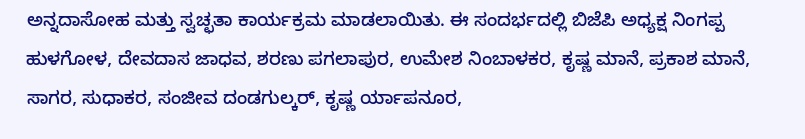ಅನ್ನದಾಸೋಹ ಮತ್ತು ಸ್ವಚ್ಛತಾ ಕಾರ್ಯಕ್ರಮ ಮಾಡಲಾಯಿತು. ಈ ಸಂದರ್ಭದಲ್ಲಿ ಬಿಜೆಪಿ ಅಧ್ಯಕ್ಷ ನಿಂಗಪ್ಪ ಹುಳಗೋಳ, ದೇವದಾಸ ಜಾಧವ, ಶರಣು ಪಗಲಾಪುರ, ಉಮೇಶ ನಿಂಬಾಳಕರ, ಕೃಷ್ಣ ಮಾನೆ, ಪ್ರಕಾಶ ಮಾನೆ, ಸಾಗರ, ಸುಧಾಕರ, ಸಂಜೀವ ದಂಡಗುಲ್ಕರ್, ಕೃಷ್ಣ ರ್ಯಾಪನೂರ,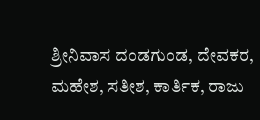ಶ್ರೀನಿವಾಸ ದಂಡಗುಂಡ, ದೇವಕರ, ಮಹೇಶ, ಸತೀಶ, ಕಾರ್ತಿಕ, ರಾಜು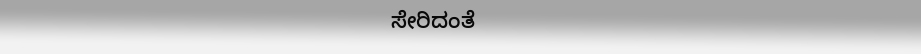ಸೇರಿದಂತೆ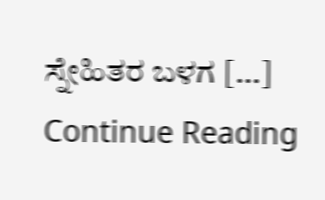ಸ್ನೇಹಿತರ ಬಳಗ […]
Continue Reading